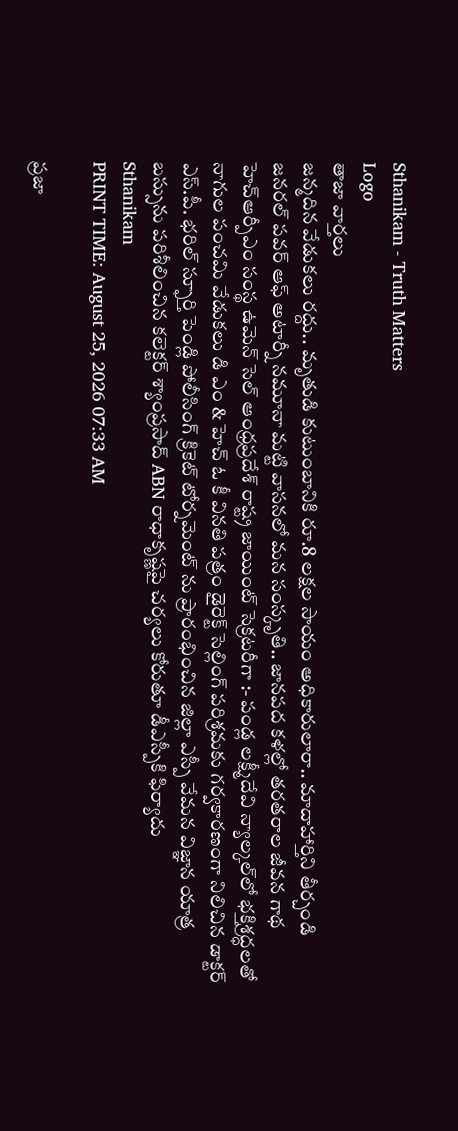Sthanikam - Truth Matters
Logo
తాజా వార్తలు
జన్మదిన వేడుకలు రద్దు.. మృతుడి కుటుంబానికి రూ.8 లక్షల సాయం అధికారులారా.. మాదాహార్తిని తీర్చండి జనరల్ పవర్ ఆఫ్ అటార్నీ నమూనా మట్టి వాసనలో మన సంస్కృతి.. జానపద కళల్లో తరతరాల జీవన గాథ హెచ్ఆర్పీఎం సంస్థ ఉమెన్ సెల్ ఆంధ్రప్రదేశ్ రాష్ట్ర జాయింట్ సెక్రటరీగా :- పండ్ల లక్ష్మీదేవి న్యాల్కల్‌లో భక్తిశ్రద్ధలతో నాగుల పంచమి వేడుకలు డి ఎం & హెచ్ ఓ కీ వినతి పత్రం డైరెక్ట్ సెల్లింగ్ పరిశ్రమకు గర్వకారణంగా నిలిచిన డాక్టర్ ఎస్.పీ. భరిల్ స్ఫూర్తి పెండ్లి పోలీసింగ్ క్రికెట్ టోర్నమెంట్ ను ప్రారంభించిన జిల్లా ఎస్పీ వేమన విజ్ఞాన యాత్ర బస్సును పరిశీలించిన కలెక్టర్ శ్యాంప్రసాద్ ABN రాధాకృష్ణపై చర్యలు కోరుతూ డీఎస్పీకి ఫిర్యాదు
Sthanikam
PRINT TIME: August 25, 2026 07:33 AM

ప్రజా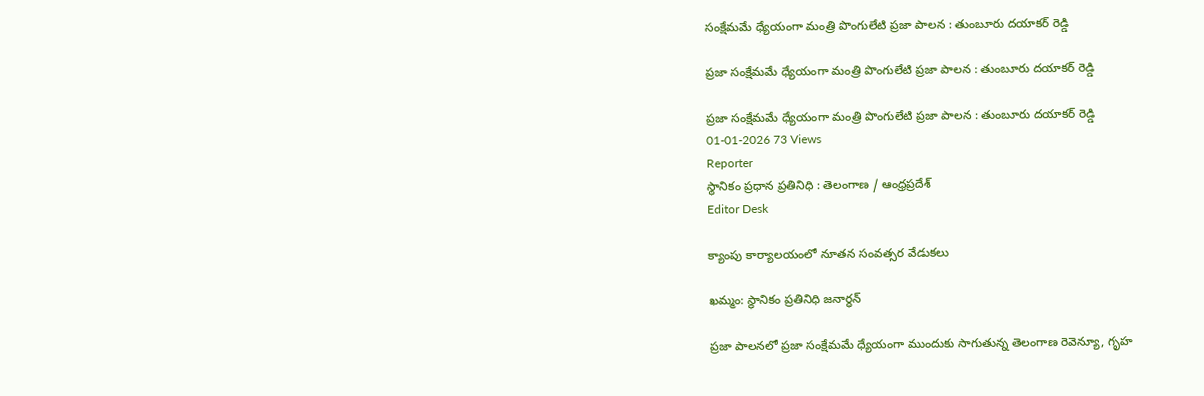సంక్షేమమే ధ్యేయంగా మంత్రి పొంగులేటి ప్రజా పాలన : తుంబూరు దయాకర్ రెడ్డి

ప్రజా సంక్షేమమే ధ్యేయంగా మంత్రి పొంగులేటి ప్రజా పాలన : తుంబూరు దయాకర్ రెడ్డి

ప్రజా సంక్షేమమే ధ్యేయంగా మంత్రి పొంగులేటి ప్రజా పాలన : తుంబూరు దయాకర్ రెడ్డి
01-01-2026 73 Views
Reporter
స్థానికం ప్రధాన ప్రతినిధి : తెలంగాణ / ఆంధ్రప్రదేశ్
Editor Desk

క్యాంపు కార్యాలయంలో నూతన సంవత్సర వేడుకలు

ఖమ్మం: స్థానికం ప్రతినిధి జనార్ధన్

ప్రజా పాలనలో ప్రజా సంక్షేమమే ధ్యేయంగా ముందుకు సాగుతున్న తెలంగాణ రెవెన్యూ, గృహ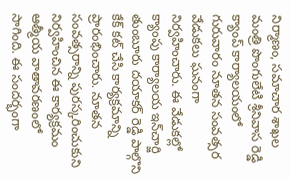నిర్మాణం, సమాచార శాఖల మంత్రి పొంగులేటి శ్రీనివాస రెడ్డి క్యాంప్ కార్యాలయంలో గురువారం నూతన సంవత్సర వేడుకలు ఘనంగా నిర్వహించారు. ఈ వేడుకల్లో క్యాంపు కార్యాలయ ఇన్‌చార్జి తుంబూరు దయాకర్ రెడ్డి పాల్గొని కేక్ కట్ చేసి కార్యక్రమాన్ని ప్రారంభించారు. నూతన సంవత్సరాన్ని పురస్కరించుకుని నిర్వహించిన ఈ కార్యక్రమం ఆత్మీయ వాతావరణంలో సాగింది. ఈ సందర్భంగా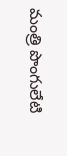మంత్రి పొంగులేటి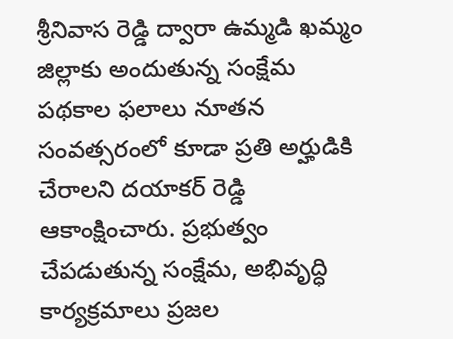శ్రీనివాస రెడ్డి ద్వారా ఉమ్మడి ఖమ్మం జిల్లాకు అందుతున్న సంక్షేమ పథకాల ఫలాలు నూతన సంవత్సరంలో కూడా ప్రతి అర్హుడికి చేరాలని దయాకర్ రెడ్డి ఆకాంక్షించారు. ప్రభుత్వం చేపడుతున్న సంక్షేమ, అభివృద్ధి కార్యక్రమాలు ప్రజల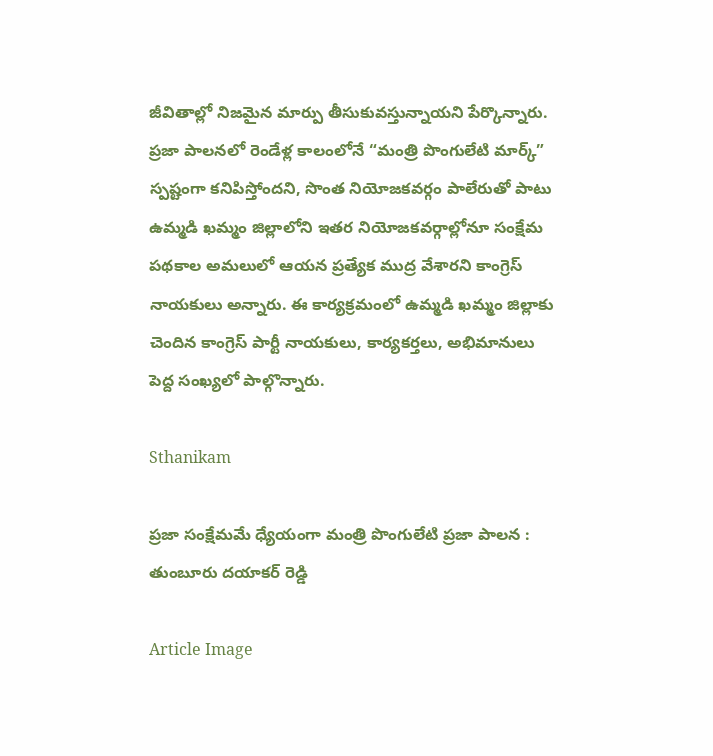జీవితాల్లో నిజమైన మార్పు తీసుకువస్తున్నాయని పేర్కొన్నారు. ప్రజా పాలనలో రెండేళ్ల కాలంలోనే “మంత్రి పొంగులేటి మార్క్” స్పష్టంగా కనిపిస్తోందని, సొంత నియోజకవర్గం పాలేరుతో పాటు ఉమ్మడి ఖమ్మం జిల్లాలోని ఇతర నియోజకవర్గాల్లోనూ సంక్షేమ పథకాల అమలులో ఆయన ప్రత్యేక ముద్ర వేశారని కాంగ్రెస్ నాయకులు అన్నారు. ఈ కార్యక్రమంలో ఉమ్మడి ఖమ్మం జిల్లాకు చెందిన కాంగ్రెస్ పార్టీ నాయకులు, కార్యకర్తలు, అభిమానులు పెద్ద సంఖ్యలో పాల్గొన్నారు.

Sthanikam

ప్రజా సంక్షేమమే ధ్యేయంగా మంత్రి పొంగులేటి ప్రజా పాలన : తుంబూరు దయాకర్ రెడ్డి

Article Image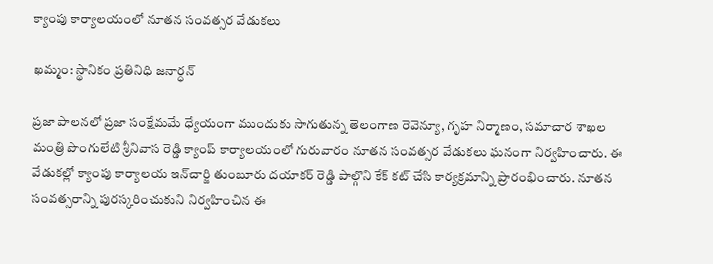క్యాంపు కార్యాలయంలో నూతన సంవత్సర వేడుకలు

ఖమ్మం: స్థానికం ప్రతినిధి జనార్ధన్

ప్రజా పాలనలో ప్రజా సంక్షేమమే ధ్యేయంగా ముందుకు సాగుతున్న తెలంగాణ రెవెన్యూ, గృహ నిర్మాణం, సమాచార శాఖల మంత్రి పొంగులేటి శ్రీనివాస రెడ్డి క్యాంప్ కార్యాలయంలో గురువారం నూతన సంవత్సర వేడుకలు ఘనంగా నిర్వహించారు. ఈ వేడుకల్లో క్యాంపు కార్యాలయ ఇన్‌చార్జి తుంబూరు దయాకర్ రెడ్డి పాల్గొని కేక్ కట్ చేసి కార్యక్రమాన్ని ప్రారంభించారు. నూతన సంవత్సరాన్ని పురస్కరించుకుని నిర్వహించిన ఈ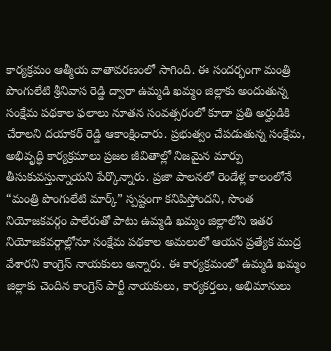కార్యక్రమం ఆత్మీయ వాతావరణంలో సాగింది. ఈ సందర్భంగా మంత్రి పొంగులేటి శ్రీనివాస రెడ్డి ద్వారా ఉమ్మడి ఖమ్మం జిల్లాకు అందుతున్న సంక్షేమ పథకాల ఫలాలు నూతన సంవత్సరంలో కూడా ప్రతి అర్హుడికి చేరాలని దయాకర్ రెడ్డి ఆకాంక్షించారు. ప్రభుత్వం చేపడుతున్న సంక్షేమ, అభివృద్ధి కార్యక్రమాలు ప్రజల జీవితాల్లో నిజమైన మార్పు తీసుకువస్తున్నాయని పేర్కొన్నారు. ప్రజా పాలనలో రెండేళ్ల కాలంలోనే “మంత్రి పొంగులేటి మార్క్” స్పష్టంగా కనిపిస్తోందని, సొంత నియోజకవర్గం పాలేరుతో పాటు ఉమ్మడి ఖమ్మం జిల్లాలోని ఇతర నియోజకవర్గాల్లోనూ సంక్షేమ పథకాల అమలులో ఆయన ప్రత్యేక ముద్ర వేశారని కాంగ్రెస్ నాయకులు అన్నారు. ఈ కార్యక్రమంలో ఉమ్మడి ఖమ్మం జిల్లాకు చెందిన కాంగ్రెస్ పార్టీ నాయకులు, కార్యకర్తలు, అభిమానులు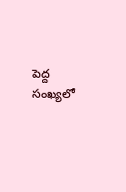పెద్ద సంఖ్యలో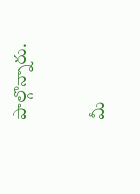పాల్గొన్నారు.

మీ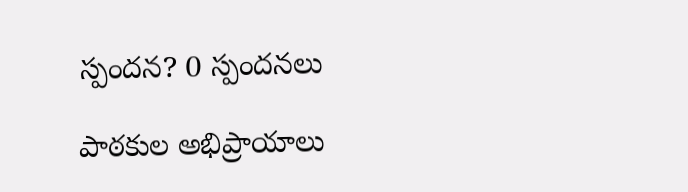స్పందన? 0 స్పందనలు

పాఠకుల అభిప్రాయాలు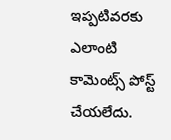ఇప్పటివరకు ఎలాంటి కామెంట్స్ పోస్ట్ చేయలేదు.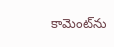కామెంట్‌ను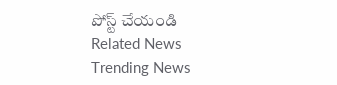పోస్ట్ చేయండి
Related News
Trending News